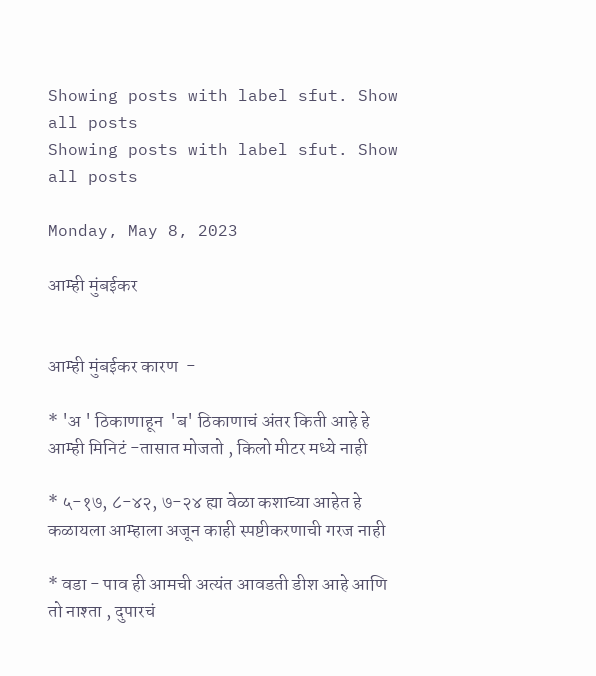Showing posts with label sfut. Show all posts
Showing posts with label sfut. Show all posts

Monday, May 8, 2023

आम्ही मुंबईकर


आम्ही मुंबईकर कारण  -

* 'अ ' ठिकाणाहून  'ब' ठिकाणाचं अंतर किती आहे हे आम्ही मिनिटं -तासात मोजतो , किलो मीटर मध्ये नाही

* ५-१७, ८-४२, ७-२४ ह्या वेळा कशाच्या आहेत हे कळायला आम्हाला अजून काही स्पष्टीकरणाची गरज नाही

* वडा - पाव ही आमची अत्यंत आवडती डीश आहे आणि तो नाश्ता , दुपारचं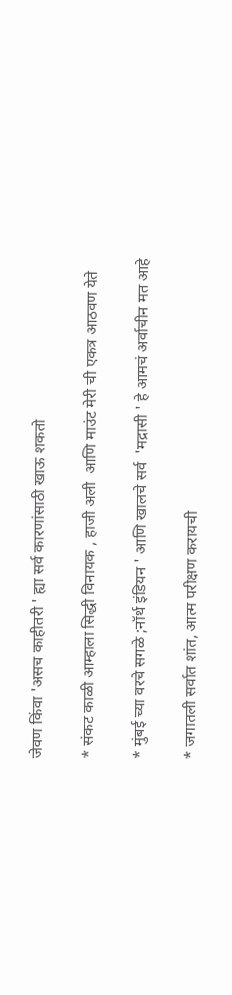जेवण किंवा 'असच काहीतरी ' ह्या सर्व कारणांसाठी खाऊ शकतो

* संकट काळी आम्हाला सिद्धी विनायक , हाजी अली  आणि माउंट मेरी ची एकत्र आठवण येते

* मुंबई च्या वरचे सगळे ;नॉर्थ इंडियन ' आणि खालचे सर्व  'मद्रासी ' हे आमचं अर्वाचीन मत आहे

* जगातली सर्वात शांत, आत्म परीक्षण करायची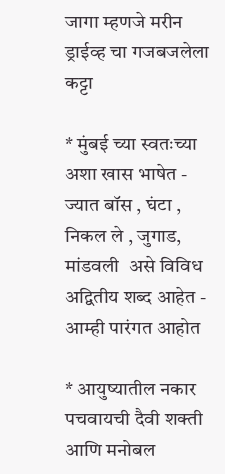जागा म्हणजे मरीन ड्राईव्ह चा गजबजलेला कट्टा

* मुंबई च्या स्वतःच्या अशा खास भाषेत - ज्यात बॉस , घंटा , निकल ले , जुगाड, मांडवली  असे विविध अद्वितीय शब्द आहेत - आम्ही पारंगत आहोत

* आयुष्यातील नकार पचवायची दैवी शक्ती  आणि मनोबल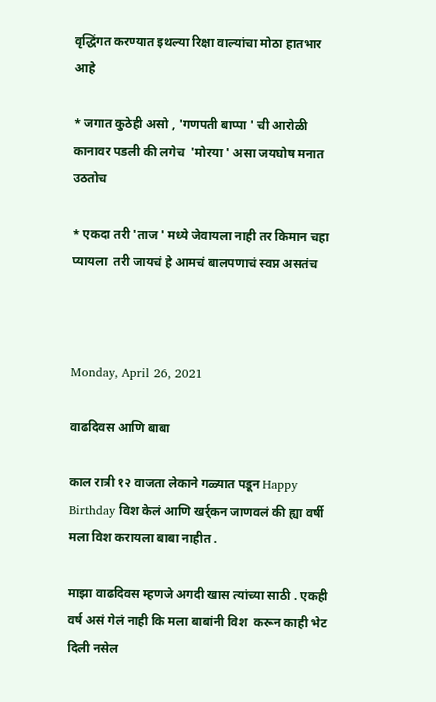वृद्धिंगत करण्यात इथल्या रिक्षा वाल्यांचा मोठा हातभार आहे

* जगात कुठेही असो , 'गणपती बाप्पा ' ची आरोळी कानावर पडली की लगेच  'मोरया ' असा जयघोष मनात उठतोच

* एकदा तरी 'ताज ' मध्ये जेवायला नाही तर किमान चहा प्यायला  तरी जायचं हे आमचं बालपणाचं स्वप्न असतंच



Monday, April 26, 2021

वाढदिवस आणि बाबा

काल रात्री १२ वाजता लेकाने गळ्यात पडून Happy Birthday विश केलं आणि खर्र्कन जाणवलं की ह्या वर्षी मला विश करायला बाबा नाहीत .

माझा वाढदिवस म्हणजे अगदी खास त्यांच्या साठी . एकही वर्ष असं गेलं नाही कि मला बाबांनी विश  करून काही भेट दिली नसेल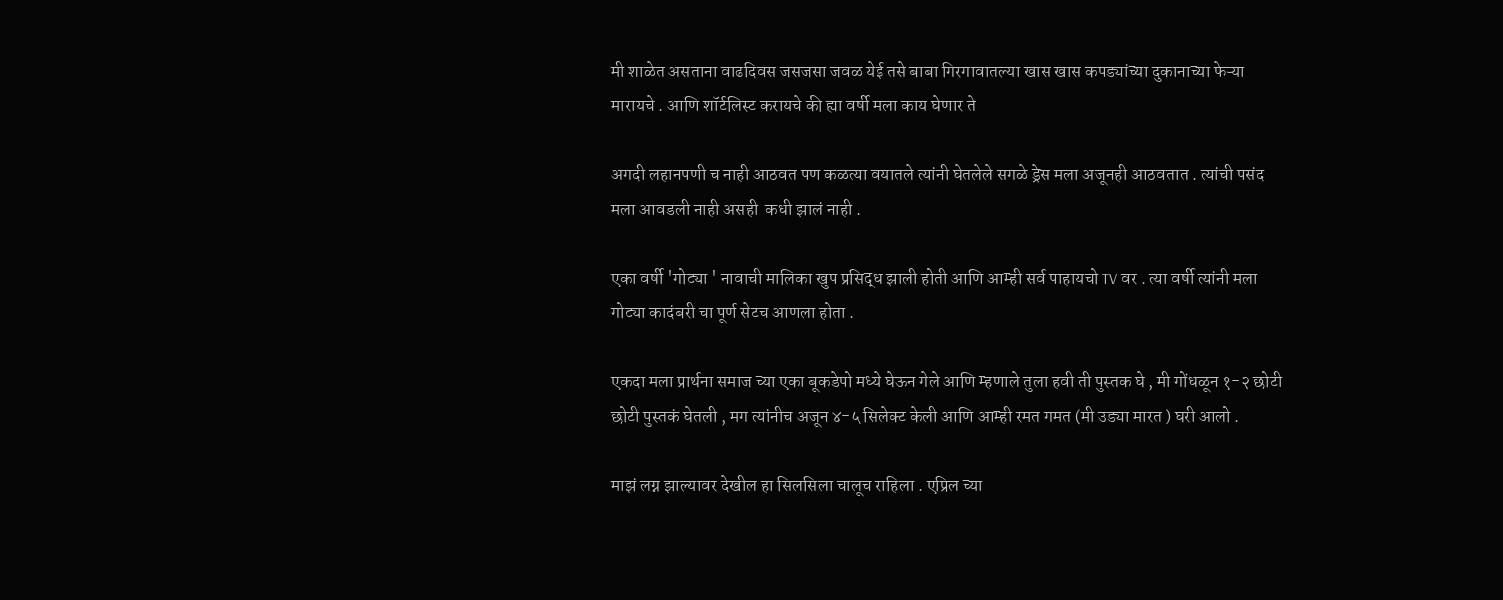मी शाळेत असताना वाढदिवस जसजसा जवळ येई तसे बाबा गिरगावातल्या खास खास कपड्यांच्या दुकानाच्या फेऱ्या मारायचे . आणि शॉर्टलिस्ट करायचे की ह्या वर्षी मला काय घेणार ते

अगदी लहानपणी च नाही आठवत पण कळत्या वयातले त्यांनी घेतलेले सगळे ड्रेस मला अजूनही आठवतात . त्यांची पसंद मला आवडली नाही असही  कधी झालं नाही .

एका वर्षी 'गोट्या ' नावाची मालिका खुप प्रसिद्ध झाली होती आणि आम्ही सर्व पाहायचो TV वर . त्या वर्षी त्यांनी मला गोट्या कादंबरी चा पूर्ण सेटच आणला होता .

एकदा मला प्रार्थना समाज च्या एका बूकडेपो मध्ये घेऊन गेले आणि म्हणाले तुला हवी ती पुस्तक घे , मी गोंधळून १-२ छोटी छोटी पुस्तकं घेतली , मग त्यांनीच अजून ४-५ सिलेक्ट केली आणि आम्ही रमत गमत (मी उड्या मारत ) घरी आलो .

माझं लग्न झाल्यावर देखील हा सिलसिला चालूच राहिला . एप्रिल च्या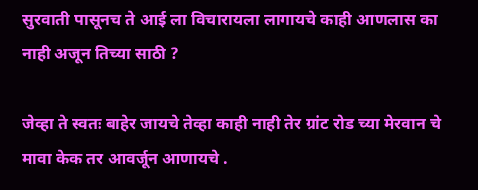सुरवाती पासूनच ते आई ला विचारायला लागायचे काही आणलास का नाही अजून तिच्या साठी ?

जेव्हा ते स्वतः बाहेर जायचे तेव्हा काही नाही तेर ग्रांट रोड च्या मेरवान चे मावा केक तर आवर्जून आणायचे .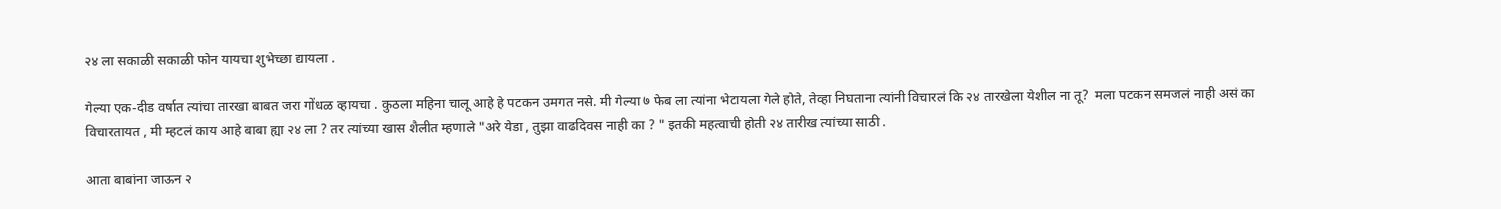२४ ला सकाळी सकाळी फोन यायचा शुभेच्छा द्यायला .

गेल्या एक-दीड वर्षात त्यांचा तारखा बाबत जरा गोंधळ व्हायचा . कुठला महिना चालू आहे हे पटकन उमगत नसे. मी गेल्या ७ फेब ला त्यांना भेटायला गेले होते, तेव्हा निघताना त्यांनी विचारलं कि २४ तारखेला येशील ना तू?  मला पटकन समजलं नाही असं का विचारतायत , मी म्हटलं काय आहे बाबा ह्या २४ ला ? तर त्यांच्या खास शैलीत म्हणाले "अरे येडा , तुझा वाढदिवस नाही का ? " इतकी महत्वाची होती २४ तारीख त्यांच्या साठी .

आता बाबांना जाऊन २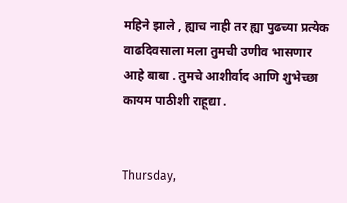महिने झाले , ह्याच नाही तर ह्या पुढच्या प्रत्येक वाढदिवसाला मला तुमची उणीव भासणार आहे बाबा . तुमचे आशीर्वाद आणि शुभेच्छा कायम पाठीशी राहूद्या .


Thursday,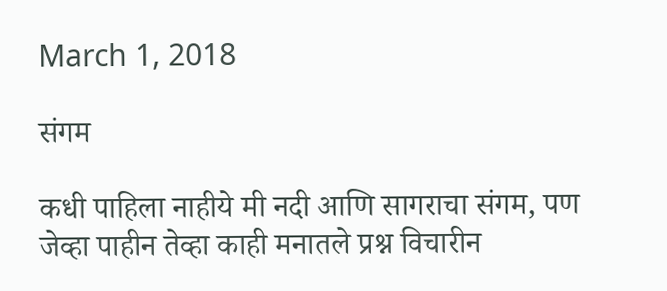March 1, 2018

संगम

कधी पाहिला नाहीये मी नदी आणि सागराचा संगम, पण जेव्हा पाहीन तेव्हा काही मनातले प्रश्न विचारीन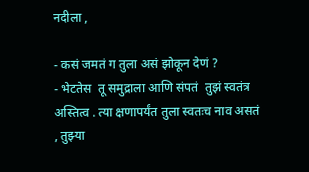नदीला ,

- कसं जमतं ग तुला असं झोकून देणं ?
- भेटतेस  तू समुद्राला आणि संपतं  तुझं स्वतंत्र अस्तित्व . त्या क्षणापर्यंत तुला स्वतःच नाव असतं , तुझ्या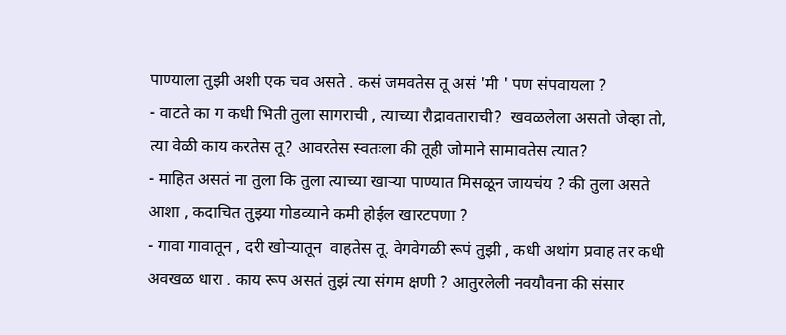पाण्याला तुझी अशी एक चव असते . कसं जमवतेस तू असं 'मी ' पण संपवायला ?
- वाटते का ग कधी भिती तुला सागराची , त्याच्या रौद्रावताराची?  खवळलेला असतो जेव्हा तो, त्या वेळी काय करतेस तू? आवरतेस स्वतःला की तूही जोमाने सामावतेस त्यात?
- माहित असतं ना तुला कि तुला त्याच्या खाऱ्या पाण्यात मिसळून जायचंय ? की तुला असते आशा , कदाचित तुझ्या गोडव्याने कमी होईल खारटपणा ?
- गावा गावातून , दरी खोऱ्यातून  वाहतेस तू. वेगवेगळी रूपं तुझी , कधी अथांग प्रवाह तर कधी अवखळ धारा . काय रूप असतं तुझं त्या संगम क्षणी ? आतुरलेली नवयौवना की संसार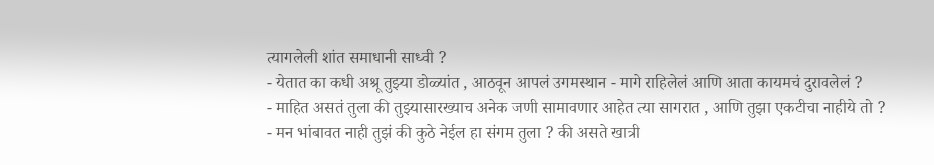त्यागलेली शांत समाधानी साध्वी ?
- येतात का कधी अश्रू तुझ्या डोळ्यांत , आठवून आपलं उगमस्थान - मागे राहिलेलं आणि आता कायमचं दुरावलेलं ?
- माहित असतं तुला की तुझ्यासारख्याच अनेक जणी सामावणार आहेत त्या सागरात , आणि तुझा एकटीचा नाहीये तो ?
- मन भांबावत नाही तुझं की कुठे नेईल हा संगम तुला ? की असते खात्री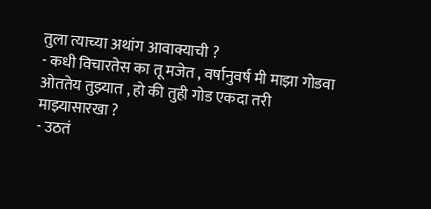तुला त्याच्या अथांग आवाक्याची ?
- कधी विचारतेस का तू मजेत , वर्षानुवर्ष मी माझा गोडवा ओततेय तुझ्यात , हो की तुही गोड एकदा तरी माझ्यासारखा ?
- उठतं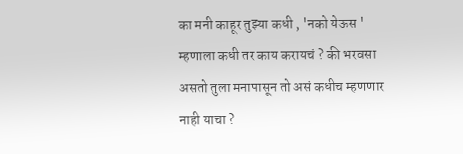का मनी काहूर तुझ्या कधी , 'नको येऊस ' म्हणाला कधी तर काय करायचं ? की भरवसा असतो तुला मनापासून तो असं कधीच म्हणणार नाही याचा ?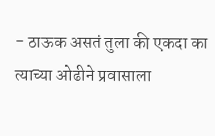- ठाऊक असतं तुला की एकदा का त्याच्या ओढीने प्रवासाला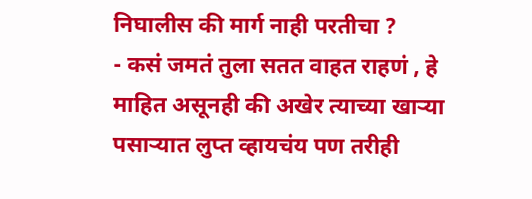निघालीस की मार्ग नाही परतीचा ?
- कसं जमतं तुला सतत वाहत राहणं , हे माहित असूनही की अखेर त्याच्या खाऱ्या पसाऱ्यात लुप्त व्हायचंय पण तरीही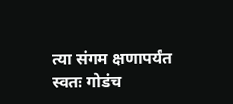त्या संगम क्षणापर्यंत स्वतः गोडंच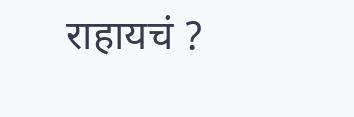राहायचं ?